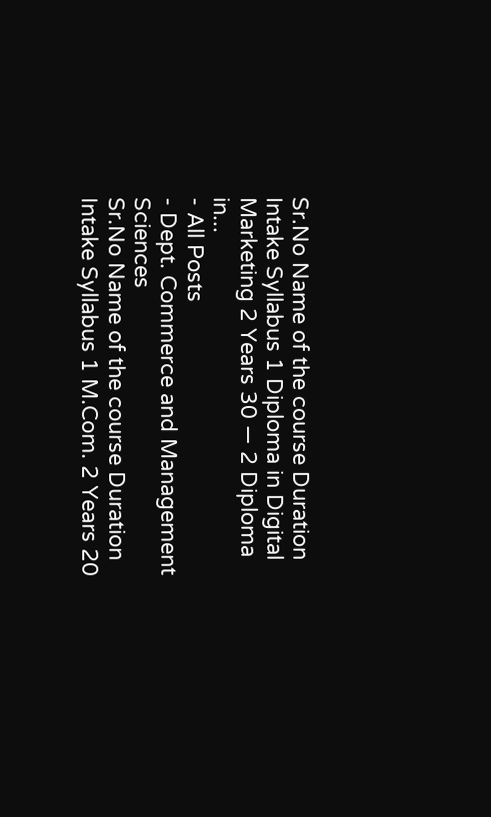Sr.No Name of the course Duration Intake Syllabus 1 Diploma in Digital Marketing 2 Years 30 — 2 Diploma in...
- All Posts
- Dept. Commerce and Management Sciences
Sr.No Name of the course Duration Intake Syllabus 1 M.Com. 2 Years 20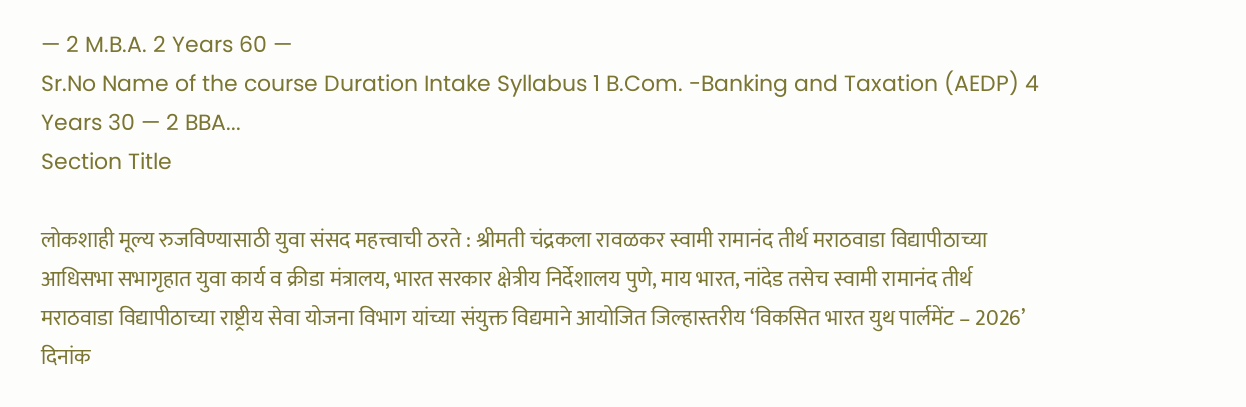— 2 M.B.A. 2 Years 60 —
Sr.No Name of the course Duration Intake Syllabus 1 B.Com. -Banking and Taxation (AEDP) 4 Years 30 — 2 BBA...
Section Title

लोकशाही मूल्य रुजविण्यासाठी युवा संसद महत्त्वाची ठरते : श्रीमती चंद्रकला रावळकर स्वामी रामानंद तीर्थ मराठवाडा विद्यापीठाच्या आधिसभा सभागृहात युवा कार्य व क्रीडा मंत्रालय, भारत सरकार क्षेत्रीय निर्देशालय पुणे, माय भारत, नांदेड तसेच स्वामी रामानंद तीर्थ मराठवाडा विद्यापीठाच्या राष्ट्रीय सेवा योजना विभाग यांच्या संयुक्त विद्यमाने आयोजित जिल्हास्तरीय ‘विकसित भारत युथ पार्लमेंट – 2026’ दिनांक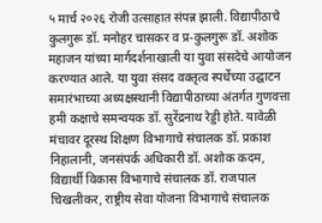५ मार्च २०२६ रोजी उत्साहात संपन्न झाली. विद्यापीठाचे कुलगुरू डॉ. मनोहर चासकर व प्र-कुलगुरू डॉ. अशोक महाजन यांच्या मार्गदर्शनाखाली या युवा संसदेचे आयोजन करण्यात आले. या युवा संसद वक्तृत्व स्पर्धेच्या उद्घाटन समारंभाच्या अध्यक्षस्थानी विद्यापीठाच्या अंतर्गत गुणवत्ता हमी कक्षाचे समन्वयक डॉ. सुरेंद्रनाथ रेड्डी होते. यावेळी मंचावर दूरस्थ शिक्षण विभागाचे संचालक डॉ. प्रकाश निहालानी, जनसंपर्क अधिकारी डॉ. अशोक कदम, विद्यार्थी विकास विभागाचे संचालक डॉ. राजपाल चिखलीकर, राष्ट्रीय सेवा योजना विभागाचे संचालक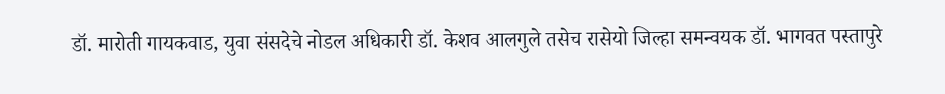डॉ. मारोती गायकवाड, युवा संसदेचे नोडल अधिकारी डॉ. केशव आलगुले तसेच रासेयो जिल्हा समन्वयक डॉ. भागवत पस्तापुरे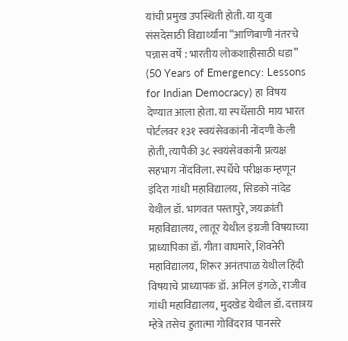यांची प्रमुख उपस्थिती होती. या युवा संसदेसाठी विद्यार्थ्यांना “आणिबाणी नंतरचे पन्नास वर्षे : भारतीय लोकशाहीसाठी धडा” (50 Years of Emergency: Lessons for Indian Democracy) हा विषय देण्यात आला होता. या स्पर्धेसाठी माय भारत पोर्टलवर १३१ स्वयंसेवकांनी नोंदणी केली होती, त्यापैकी ३८ स्वयंसेवकांनी प्रत्यक्ष सहभाग नोंदविला. स्पर्धेचे परीक्षक म्हणून इंदिरा गांधी महाविद्यालय, सिडको नांदेड येथील डॉ. भागवत पस्तापुरे, जयक्रांती महाविद्यालय, लातूर येथील इंग्रजी विषयाच्या प्राध्यापिका डॉ. गीता वाघमारे, शिवनेरी महाविद्यालय, शिरूर अनंतपाळ येथील हिंदी विषयाचे प्राध्यापक डॉ. अनिल इंगळे, राजीव गांधी महाविद्यालय, मुदखेड येथील डॉ. दत्तात्रय म्हेत्रे तसेच हुतात्मा गोविंदराव पानसरे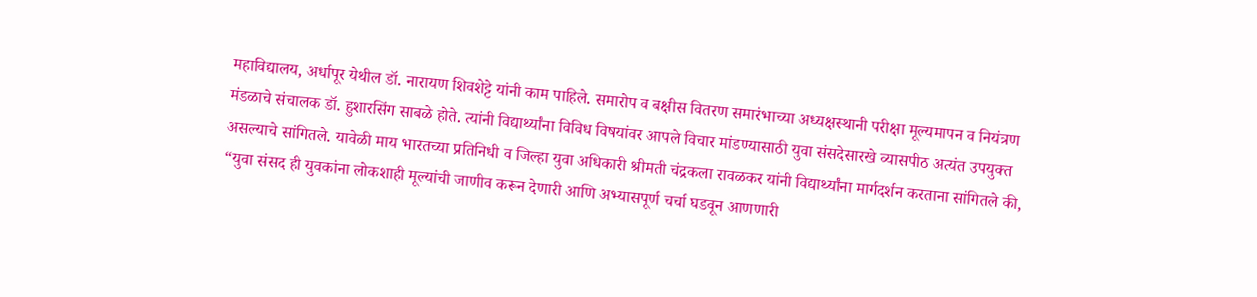महाविद्यालय, अर्धापूर येथील डॉ. नारायण शिवशेट्टे यांनी काम पाहिले. समारोप व बक्षीस वितरण समारंभाच्या अध्यक्षस्थानी परीक्षा मूल्यमापन व नियंत्रण मंडळाचे संचालक डॉ. हुशारसिंग साबळे होते. त्यांनी विद्यार्थ्यांना विविध विषयांवर आपले विचार मांडण्यासाठी युवा संसदेसारखे व्यासपीठ अत्यंत उपयुक्त असल्याचे सांगितले. यावेळी माय भारतच्या प्रतिनिधी व जिल्हा युवा अधिकारी श्रीमती चंद्रकला रावळकर यांनी विद्यार्थ्यांना मार्गदर्शन करताना सांगितले की, “युवा संसद ही युवकांना लोकशाही मूल्यांची जाणीव करून देणारी आणि अभ्यासपूर्ण चर्चा घडवून आणणारी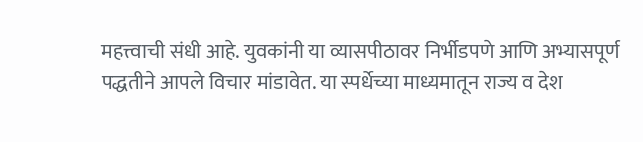महत्त्वाची संधी आहे. युवकांनी या व्यासपीठावर निर्भीडपणे आणि अभ्यासपूर्ण पद्धतीने आपले विचार मांडावेत. या स्पर्धेच्या माध्यमातून राज्य व देश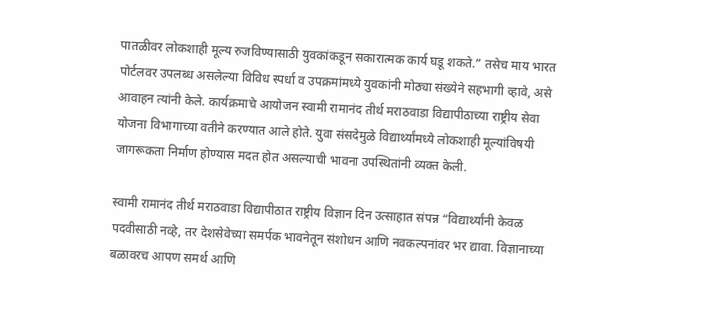पातळीवर लोकशाही मूल्य रुजविण्यासाठी युवकांकडून सकारात्मक कार्य घडू शकते.” तसेच माय भारत पोर्टलवर उपलब्ध असलेल्या विविध स्पर्धा व उपक्रमांमध्ये युवकांनी मोठ्या संख्येने सहभागी व्हावे, असे आवाहन त्यांनी केले. कार्यक्रमाचे आयोजन स्वामी रामानंद तीर्थ मराठवाडा विद्यापीठाच्या राष्ट्रीय सेवा योजना विभागाच्या वतीने करण्यात आले होते. युवा संसदेमुळे विद्यार्थ्यांमध्ये लोकशाही मूल्यांविषयी जागरूकता निर्माण होण्यास मदत होत असल्याची भावना उपस्थितांनी व्यक्त केली.

स्वामी रामानंद तीर्थ मराठवाडा विद्यापीठात राष्ट्रीय विज्ञान दिन उत्साहात संपन्न “विद्यार्थ्यांनी केवळ पदवीसाठी नव्हे, तर देशसेवेच्या समर्पक भावनेतून संशोधन आणि नवकल्पनांवर भर द्यावा. विज्ञानाच्या बळावरच आपण समर्थ आणि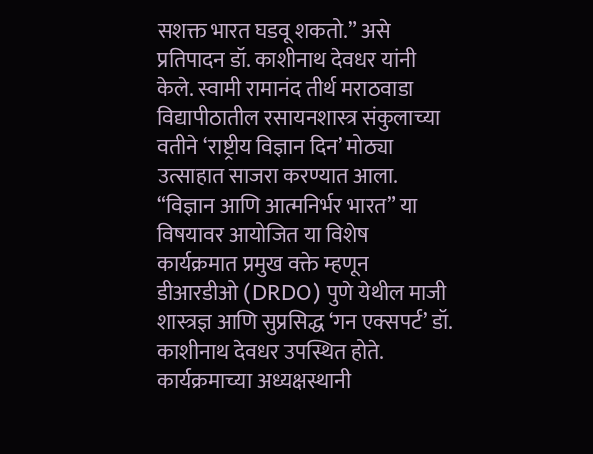सशक्त भारत घडवू शकतो.” असे प्रतिपादन डॉ. काशीनाथ देवधर यांनी केले. स्वामी रामानंद तीर्थ मराठवाडा विद्यापीठातील रसायनशास्त्र संकुलाच्या वतीने ‘राष्ट्रीय विज्ञान दिन’ मोठ्या उत्साहात साजरा करण्यात आला. “विज्ञान आणि आत्मनिर्भर भारत” या विषयावर आयोजित या विशेष कार्यक्रमात प्रमुख वक्ते म्हणून डीआरडीओ (DRDO) पुणे येथील माजी शास्त्रज्ञ आणि सुप्रसिद्ध ‘गन एक्सपर्ट’ डॉ. काशीनाथ देवधर उपस्थित होते. कार्यक्रमाच्या अध्यक्षस्थानी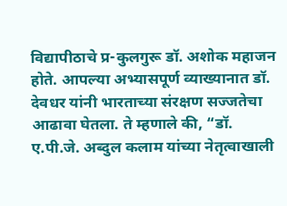विद्यापीठाचे प्र-कुलगुरू डॉ. अशोक महाजन होते. आपल्या अभ्यासपूर्ण व्याख्यानात डॉ. देवधर यांनी भारताच्या संरक्षण सज्जतेचा आढावा घेतला. ते म्हणाले की, “डॉ. ए.पी.जे. अब्दुल कलाम यांच्या नेतृत्वाखाली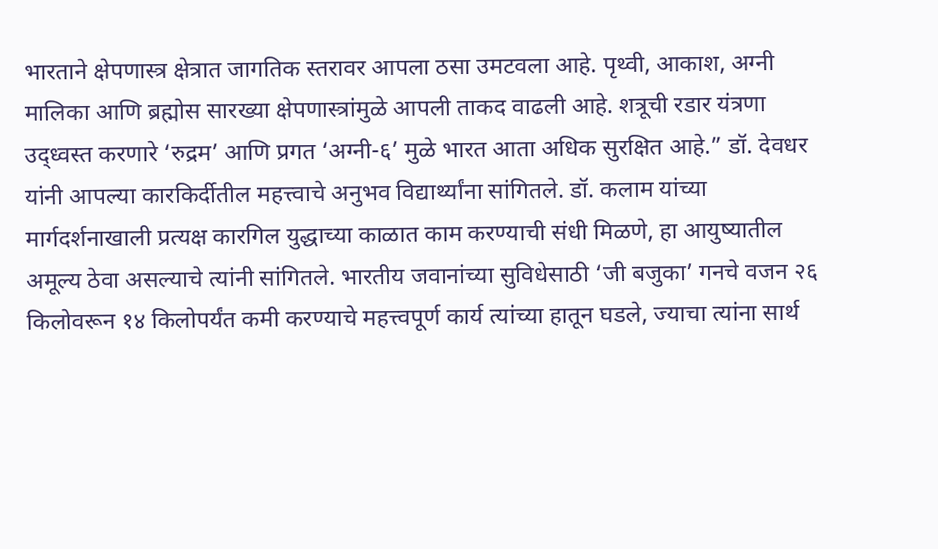भारताने क्षेपणास्त्र क्षेत्रात जागतिक स्तरावर आपला ठसा उमटवला आहे. पृथ्वी, आकाश, अग्नी मालिका आणि ब्रह्मोस सारख्या क्षेपणास्त्रांमुळे आपली ताकद वाढली आहे. शत्रूची रडार यंत्रणा उद्ध्वस्त करणारे ‘रुद्रम’ आणि प्रगत ‘अग्नी-६’ मुळे भारत आता अधिक सुरक्षित आहे.” डॉ. देवधर यांनी आपल्या कारकिर्दीतील महत्त्वाचे अनुभव विद्यार्थ्यांना सांगितले. डॉ. कलाम यांच्या मार्गदर्शनाखाली प्रत्यक्ष कारगिल युद्धाच्या काळात काम करण्याची संधी मिळणे, हा आयुष्यातील अमूल्य ठेवा असल्याचे त्यांनी सांगितले. भारतीय जवानांच्या सुविधेसाठी ‘जी बजुका’ गनचे वजन २६ किलोवरून १४ किलोपर्यंत कमी करण्याचे महत्त्वपूर्ण कार्य त्यांच्या हातून घडले, ज्याचा त्यांना सार्थ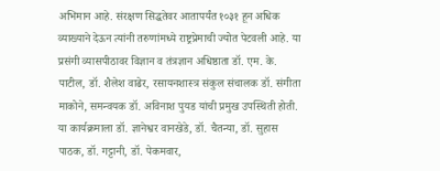अभिमान आहे. संरक्षण सिद्धतेवर आतापर्यंत १०३१ हून अधिक व्याख्याने देऊन त्यांनी तरुणांमध्ये राष्ट्रप्रेमाची ज्योत पेटवली आहे. या प्रसंगी व्यासपीठावर विज्ञान व तंत्रज्ञान अधिष्ठाता डॉ. एम. के. पाटील, डॉ. शैलेश वाढेर, रसायनशास्त्र संकुल संचालक डॉ. संगीता माकोने, समन्वयक डॉ. अविनाश पुयड यांची प्रमुख उपस्थिती होती. या कार्यक्रमाला डॉ. ज्ञानेश्वर वानखेडे, डॉ. चैतन्या, डॉ. सुहास पाठक, डॉ. गट्टानी, डॉ. पेकमवार,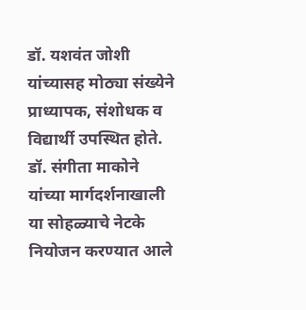डॉ. यशवंत जोशी यांच्यासह मोठ्या संख्येने प्राध्यापक, संशोधक व विद्यार्थी उपस्थित होते. डॉ. संगीता माकोने यांच्या मार्गदर्शनाखाली या सोहळ्याचे नेटके नियोजन करण्यात आले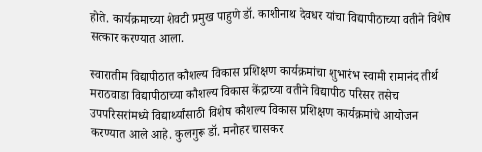होते. कार्यक्रमाच्या शेवटी प्रमुख पाहुणे डॉ. काशीनाथ देवधर यांचा विद्यापीठाच्या वतीने विशेष सत्कार करण्यात आला.

स्वारातीम विद्यापीठात कौशल्य विकास प्रशिक्षण कार्यक्रमांचा शुभारंभ स्वामी रामानंद तीर्थ मराठवाडा विद्यापीठाच्या कौशल्य विकास केंद्राच्या वतीने विद्यापीठ परिसर तसेच उपपरिसरांमध्ये विद्यार्थ्यांसाठी विशेष कौशल्य विकास प्रशिक्षण कार्यक्रमांचे आयोजन करण्यात आले आहे. कुलगुरू डॉ. मनोहर चासकर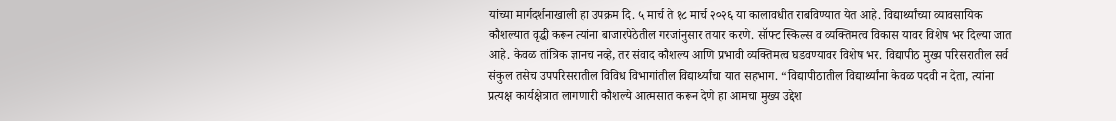यांच्या मार्गदर्शनाखाली हा उपक्रम दि. ५ मार्च ते १८ मार्च २०२६ या कालावधीत राबविण्यात येत आहे. विद्यार्थ्यांच्या व्यावसायिक कौशल्यात वृद्धी करून त्यांना बाजारपेठेतील गरजांनुसार तयार करणे. सॉफ्ट स्किल्स व व्यक्तिमत्व विकास यावर विशेष भर दिल्या जात आहे. केवळ तांत्रिक ज्ञानच नव्हे, तर संवाद कौशल्य आणि प्रभावी व्यक्तिमत्व घडवण्यावर विशेष भर. विद्यापीठ मुख्य परिसरातील सर्व संकुल तसेच उपपरिसरातील विविध विभागांतील विद्यार्थ्यांचा यात सहभाग. “विद्यापीठातील विद्यार्थ्यांना केवळ पदवी न देता, त्यांना प्रत्यक्ष कार्यक्षेत्रात लागणारी कौशल्ये आत्मसात करून देणे हा आमचा मुख्य उद्देश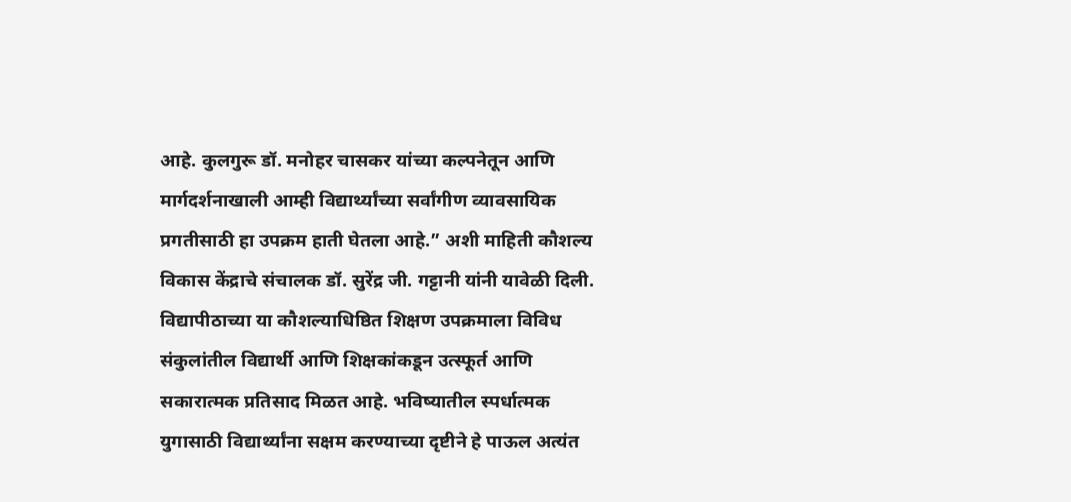आहे. कुलगुरू डॉ. मनोहर चासकर यांच्या कल्पनेतून आणि मार्गदर्शनाखाली आम्ही विद्यार्थ्यांच्या सर्वांगीण व्यावसायिक प्रगतीसाठी हा उपक्रम हाती घेतला आहे.” अशी माहिती कौशल्य विकास केंद्राचे संचालक डॉ. सुरेंद्र जी. गट्टानी यांनी यावेळी दिली. विद्यापीठाच्या या कौशल्याधिष्ठित शिक्षण उपक्रमाला विविध संकुलांतील विद्यार्थी आणि शिक्षकांकडून उत्स्फूर्त आणि सकारात्मक प्रतिसाद मिळत आहे. भविष्यातील स्पर्धात्मक युगासाठी विद्यार्थ्यांना सक्षम करण्याच्या दृष्टीने हे पाऊल अत्यंत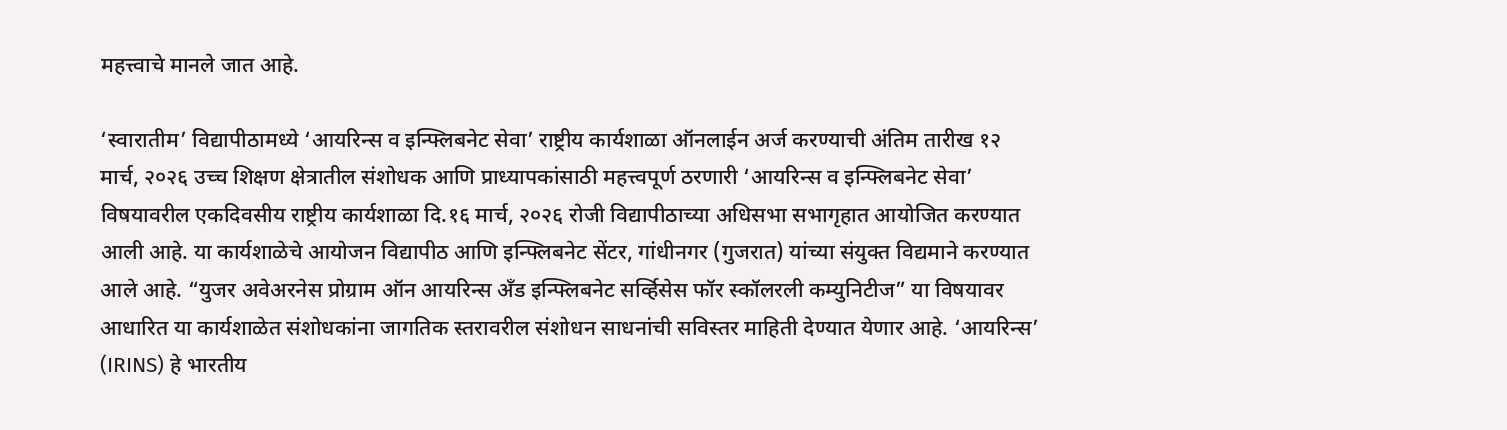महत्त्वाचे मानले जात आहे.

‘स्वारातीम’ विद्यापीठामध्ये ‘आयरिन्स व इन्फ्लिबनेट सेवा’ राष्ट्रीय कार्यशाळा ऑनलाईन अर्ज करण्याची अंतिम तारीख १२ मार्च, २०२६ उच्च शिक्षण क्षेत्रातील संशोधक आणि प्राध्यापकांसाठी महत्त्वपूर्ण ठरणारी ‘आयरिन्स व इन्फ्लिबनेट सेवा’ विषयावरील एकदिवसीय राष्ट्रीय कार्यशाळा दि.१६ मार्च, २०२६ रोजी विद्यापीठाच्या अधिसभा सभागृहात आयोजित करण्यात आली आहे. या कार्यशाळेचे आयोजन विद्यापीठ आणि इन्फ्लिबनेट सेंटर, गांधीनगर (गुजरात) यांच्या संयुक्त विद्यमाने करण्यात आले आहे. “युजर अवेअरनेस प्रोग्राम ऑन आयरिन्स अँड इन्फ्लिबनेट सर्व्हिसेस फॉर स्कॉलरली कम्युनिटीज” या विषयावर आधारित या कार्यशाळेत संशोधकांना जागतिक स्तरावरील संशोधन साधनांची सविस्तर माहिती देण्यात येणार आहे. ‘आयरिन्स’ (IRINS) हे भारतीय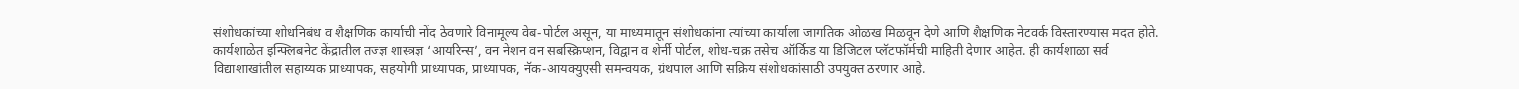संशोधकांच्या शोधनिबंध व शैक्षणिक कार्याची नोंद ठेवणारे विनामूल्य वेब-पोर्टल असून, या माध्यमातून संशोधकांना त्यांच्या कार्याला जागतिक ओळख मिळवून देणे आणि शैक्षणिक नेटवर्क विस्तारण्यास मदत होते. कार्यशाळेत इन्फ्लिबनेट केंद्रातील तज्ज्ञ शास्त्रज्ञ ‘आयरिन्स’, वन नेशन वन सबस्क्रिप्शन, विद्वान व शेर्नी पोर्टल, शोध-चक्र तसेच ऑर्किड या डिजिटल प्लॅटफॉर्मची माहिती देणार आहेत. ही कार्यशाळा सर्व विद्याशाखांतील सहाय्यक प्राध्यापक, सहयोगी प्राध्यापक, प्राध्यापक, नॅक-आयक्युएसी समन्वयक, ग्रंथपाल आणि सक्रिय संशोधकांसाठी उपयुक्त ठरणार आहे.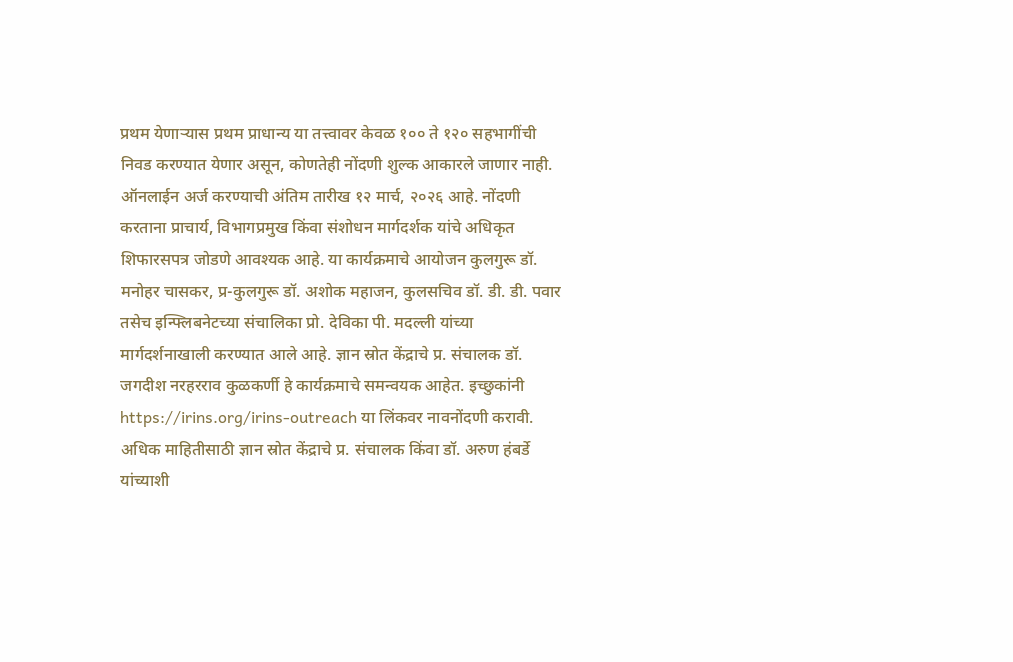प्रथम येणाऱ्यास प्रथम प्राधान्य या तत्त्वावर केवळ १०० ते १२० सहभागींची निवड करण्यात येणार असून, कोणतेही नोंदणी शुल्क आकारले जाणार नाही. ऑनलाईन अर्ज करण्याची अंतिम तारीख १२ मार्च, २०२६ आहे. नोंदणी करताना प्राचार्य, विभागप्रमुख किंवा संशोधन मार्गदर्शक यांचे अधिकृत शिफारसपत्र जोडणे आवश्यक आहे. या कार्यक्रमाचे आयोजन कुलगुरू डॉ. मनोहर चासकर, प्र-कुलगुरू डॉ. अशोक महाजन, कुलसचिव डॉ. डी. डी. पवार तसेच इन्फ्लिबनेटच्या संचालिका प्रो. देविका पी. मदल्ली यांच्या मार्गदर्शनाखाली करण्यात आले आहे. ज्ञान स्रोत केंद्राचे प्र. संचालक डॉ. जगदीश नरहरराव कुळकर्णी हे कार्यक्रमाचे समन्वयक आहेत. इच्छुकांनी https://irins.org/irins-outreach या लिंकवर नावनोंदणी करावी. अधिक माहितीसाठी ज्ञान स्रोत केंद्राचे प्र. संचालक किंवा डॉ. अरुण हंबर्डे यांच्याशी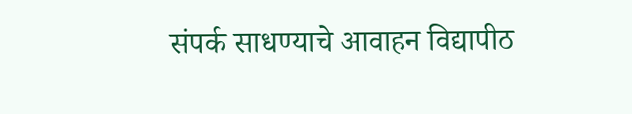संपर्क साधण्याचे आवाहन विद्यापीठ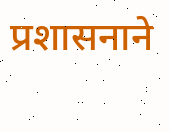प्रशासनाने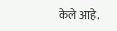केले आहे.